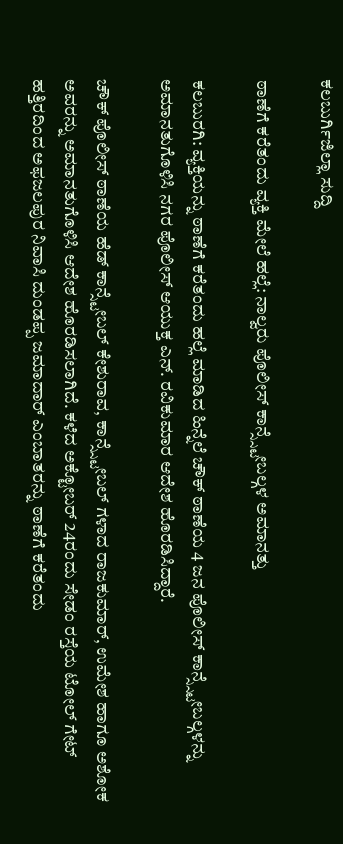ಕಲಬುರ್ಗಿಜಿಲ್ಲಾ ಸುದ್ದಿ

ಠಾಣೆಗೆ ಕರೆತಂದು ವ್ಯಕ್ತಿ ಮೇಲೆ ಹಲ್ಲೆ: ನಾಲ್ವರು ಪೊಲೀಸ್ ಕಾನ್ಸ್ಸ್ಟೇಬಲ್ಗಳ ಅಮಾನತ್ತು

ಕಲಬುರಗಿ: ವ್ಯಕ್ತಿಯನ್ನು ಠಾಣೆಗೆ ಕರೆತಂದು ಹಲ್ಲೆ ಮಾಡಿದ ಹಿನ್ನೆಲೆ ಚೌಕ್ ಠಾಣೆಯ 4 ಜನ ಪೊಲೀಸ್ ಕಾನ್ಸ್ಸ್ಟೇಬಲ್ಗಳನ್ನು ಅಮಾನತುಗೊಳಿಸಿ ನಗರ ಪೊಲೀಸ್ ಆಯುಕ್ತ ಎನ್. ರವಿಕುಮಾರ ಆದೇಶ ಹೊರಡಿಸಿದ್ದಾರೆ.

ಚೌಕ್ ಪೊಲೀಸ್ ಠಾಣೆಯ ಹೆಡ್ ಕಾನ್ಸ್ಟೇಬಲ್ ಕೇಶುರಾವ, ಕಾನ್ಸ್ಸ್ಟೇಬಲ್ ಗಳಾದ ರಾಜಕುಮಾರ್, ಉಮೇಶ ಹಾಗೂ ಅಶೋಕ ಅವರನ್ನು ಅಮಾನತುಗೊಳಿಸಿ ಆದೇಶ ಹೊರಡಿಸಲಾಗಿದೆ. ಕಳೆದ ಅಕ್ಟೋಬರ್ 24ರಂದು ಸೇಡಂ ರಸ್ತೆಯ ಟೋಲ್ ಗೇಟ್ ಹತ್ತಿರದಿಂದ ಅಫಜಲಪುರ ನಿವಾಸಿ ದುಂಡಪ್ಪ ಜಮಾದಾರ್ ಎಂಬಾತರನ್ನು ಠಾಣೆಗೆ ಕರೆತಂದು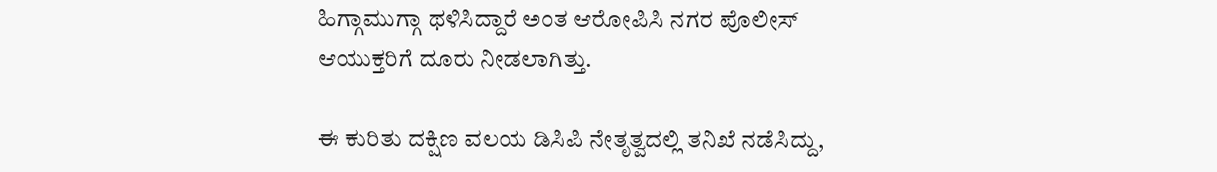ಹಿಗ್ಗಾಮುಗ್ಗಾ ಥಳಿಸಿದ್ದಾರೆ ಅಂತ ಆರೋಪಿಸಿ ನಗರ ಪೊಲೀಸ್ ಆಯುಕ್ತರಿಗೆ ದೂರು ನೀಡಲಾಗಿತ್ತು.

ಈ ಕುರಿತು ದಕ್ಷಿಣ ವಲಯ ಡಿಸಿಪಿ ನೇತೃತ್ವದಲ್ಲಿ ತನಿಖೆ ನಡೆಸಿದ್ದು,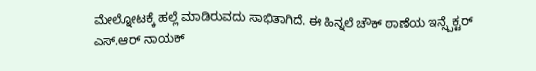ಮೇಲ್ನೋಟಕ್ಕೆ ಹಲ್ಲೆ ಮಾಡಿರುವದು ಸಾಭಿತಾಗಿದೆ. ಈ ಹಿನ್ನಲೆ ಚೌಕ್‌ ಠಾಣೆಯ ಇನ್ಸ್ಪೆಕ್ಟರ್ ಎಸ್.ಆರ್ ನಾಯಕ್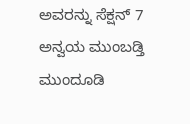ಅವರನ್ನು ಸೆಕ್ಷನ್ 7 ಅನ್ವಯ ಮುಂಬಡ್ತಿ ಮುಂದೂಡಿ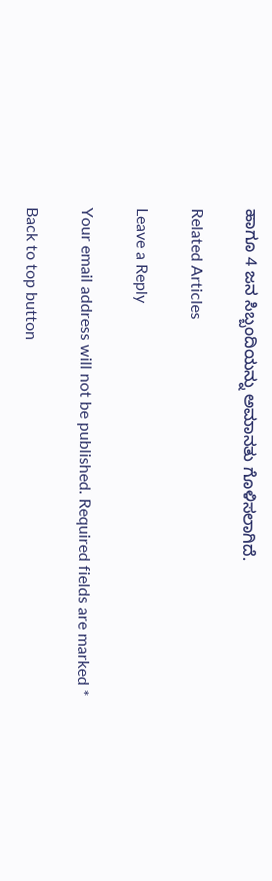ಹಾಗೂ 4 ಜನ ಸಿಬ್ಬಂದಿಯನ್ನು ಅಮಾನತು ಗೊಳಿಸಲಾಗಿದೆ.

Related Articles

Leave a Reply

Your email address will not be published. Required fields are marked *

Back to top button